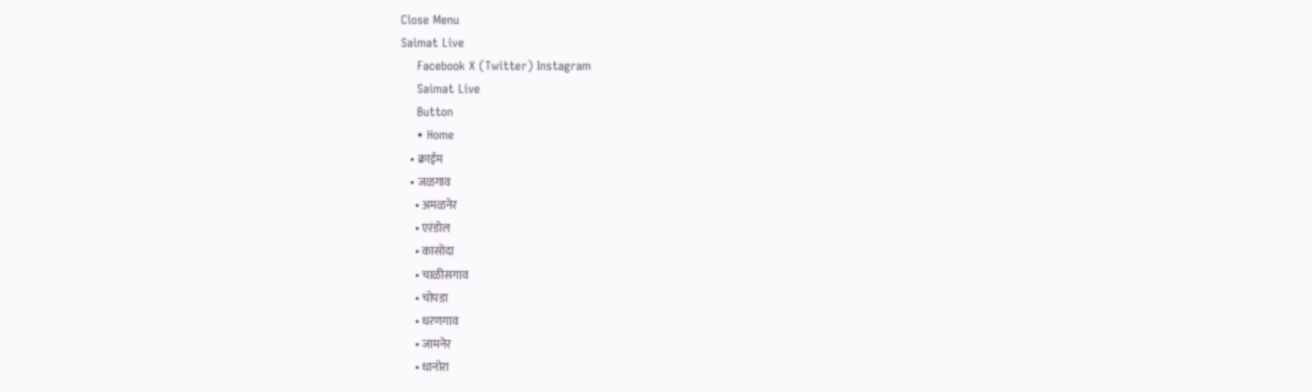Close Menu
Saimat Live
    Facebook X (Twitter) Instagram
    Saimat Live
    Button
    • Home
    • क्राईम
    • जळगाव
      • अमळनेर
      • एरंडोल
      • कासोदा
      • चाळीसगाव
      • चोपडा
      • धरणगाव
      • जामनेर
      • धानोरा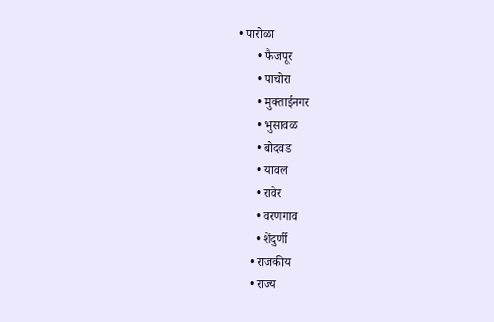• पारोळा
      • फैजपूर
      • पाचोरा
      • मुक्ताईनगर
      • भुसावळ
      • बोदवड
      • यावल
      • रावेर
      • वरणगाव
      • शेंदुर्णी
    • राजकीय
    • राज्य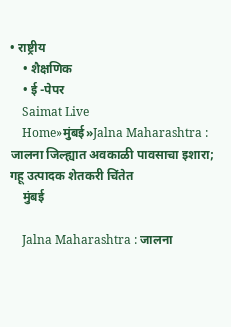• राष्ट्रीय
    • शैक्षणिक
    • ई -पेपर
    Saimat Live
    Home»मुंबई»Jalna Maharashtra : जालना जिल्ह्यात अवकाळी पावसाचा इशारा; गहू उत्पादक शेतकरी चिंतेत
    मुंबई

    Jalna Maharashtra : जालना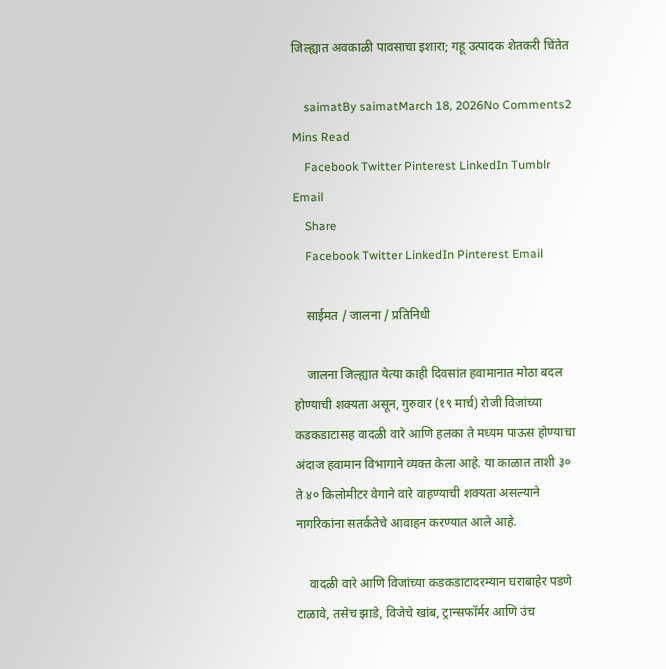जिल्ह्यात अवकाळी पावसाचा इशारा; गहू उत्पादक शेतकरी चिंतेत

    saimatBy saimatMarch 18, 2026No Comments2 Mins Read
    Facebook Twitter Pinterest LinkedIn Tumblr Email
    Share
    Facebook Twitter LinkedIn Pinterest Email

    साईमत / जालना / प्रतिनिधी

    जालना जिल्ह्यात येत्या काही दिवसांत हवामानात मोठा बदल होण्याची शक्यता असून, गुरुवार (१९ मार्च) रोजी विजांच्या कडकडाटासह वादळी वारे आणि हलका ते मध्यम पाऊस होण्याचा अंदाज हवामान विभागाने व्यक्त केला आहे. या काळात ताशी ३० ते ४० किलोमीटर वेगाने वारे वाहण्याची शक्यता असल्याने नागरिकांना सतर्कतेचे आवाहन करण्यात आले आहे.

    वादळी वारे आणि विजांच्या कडकडाटादरम्यान घराबाहेर पडणे टाळावे, तसेच झाडे, विजेचे खांब, ट्रान्सफॉर्मर आणि उंच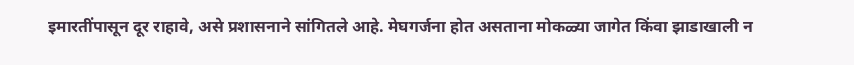इमारतींपासून दूर राहावे, असे प्रशासनाने सांगितले आहे. मेघगर्जना होत असताना मोकळ्या जागेत किंवा झाडाखाली न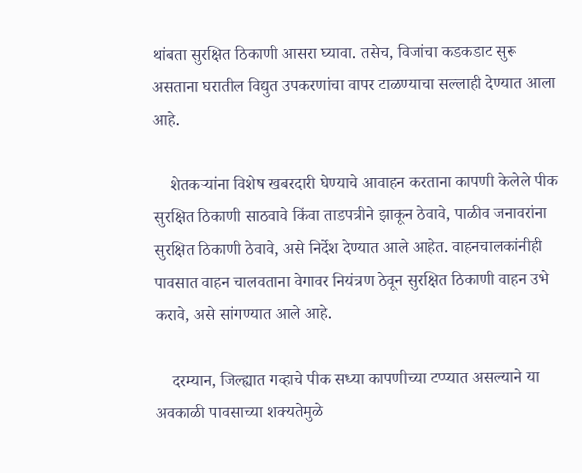थांबता सुरक्षित ठिकाणी आसरा घ्यावा. तसेच, विजांचा कडकडाट सुरू असताना घरातील विद्युत उपकरणांचा वापर टाळण्याचा सल्लाही देण्यात आला आहे.

    शेतकऱ्यांना विशेष खबरदारी घेण्याचे आवाहन करताना कापणी केलेले पीक सुरक्षित ठिकाणी साठवावे किंवा ताडपत्रीने झाकून ठेवावे, पाळीव जनावरांना सुरक्षित ठिकाणी ठेवावे, असे निर्देश देण्यात आले आहेत. वाहनचालकांनीही पावसात वाहन चालवताना वेगावर नियंत्रण ठेवून सुरक्षित ठिकाणी वाहन उभे करावे, असे सांगण्यात आले आहे.

    दरम्यान, जिल्ह्यात गव्हाचे पीक सध्या कापणीच्या टप्प्यात असल्याने या अवकाळी पावसाच्या शक्यतेमुळे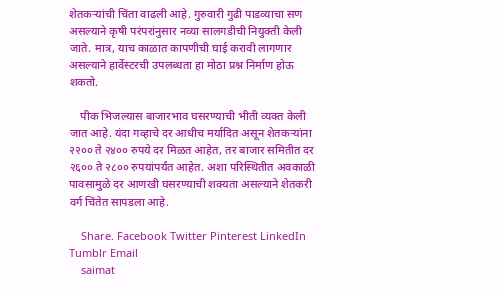शेतकऱ्यांची चिंता वाढली आहे. गुरुवारी गुढी पाडव्याचा सण असल्याने कृषी परंपरांनुसार नव्या सालगडीची नियुक्ती केली जाते. मात्र, याच काळात कापणीची घाई करावी लागणार असल्याने हार्वेस्टरची उपलब्धता हा मोठा प्रश्न निर्माण होऊ शकतो.

    पीक भिजल्यास बाजारभाव घसरण्याची भीती व्यक्त केली जात आहे. यंदा गव्हाचे दर आधीच मर्यादित असून शेतकऱ्यांना २२०० ते २४०० रुपये दर मिळत आहेत, तर बाजार समितीत दर २६०० ते २८०० रुपयांपर्यंत आहेत. अशा परिस्थितीत अवकाळी पावसामुळे दर आणखी घसरण्याची शक्यता असल्याने शेतकरी वर्ग चिंतेत सापडला आहे.

    Share. Facebook Twitter Pinterest LinkedIn Tumblr Email
    saimat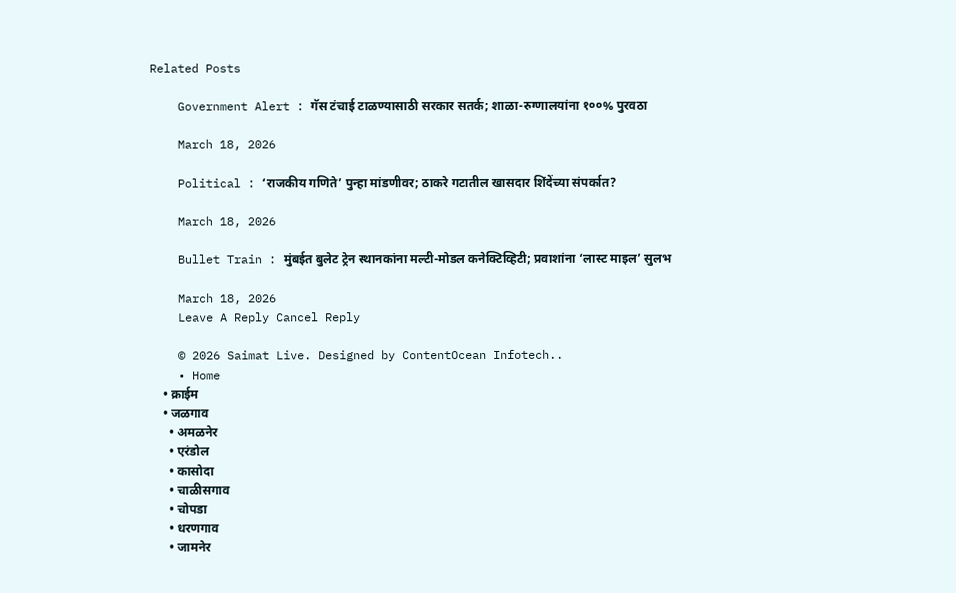Related Posts

    Government Alert : गॅस टंचाई टाळण्यासाठी सरकार सतर्क; शाळा-रुग्णालयांना १००% पुरवठा

    March 18, 2026

    Political : ‘राजकीय गणिते’ पुन्हा मांडणीवर; ठाकरे गटातील खासदार शिंदेंच्या संपर्कात?

    March 18, 2026

    Bullet Train : मुंबईत बुलेट ट्रेन स्थानकांना मल्टी-मोडल कनेक्टिव्हिटी; प्रवाशांना ‘लास्ट माइल’ सुलभ

    March 18, 2026
    Leave A Reply Cancel Reply

    © 2026 Saimat Live. Designed by ContentOcean Infotech..
    • Home
    • क्राईम
    • जळगाव
      • अमळनेर
      • एरंडोल
      • कासोदा
      • चाळीसगाव
      • चोपडा
      • धरणगाव
      • जामनेर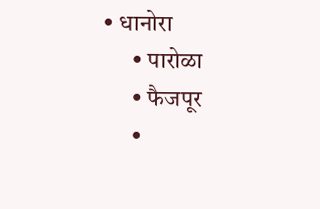• धानोरा
      • पारोळा
      • फैजपूर
      •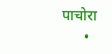पाचोरा
      •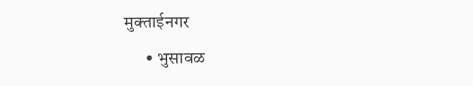मुक्ताईनगर
      • भुसावळ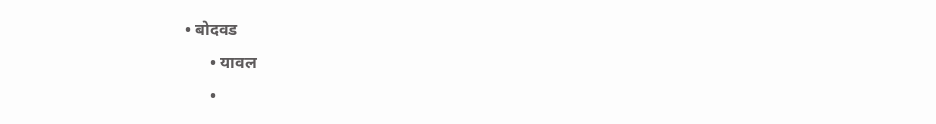• बोदवड
      • यावल
      •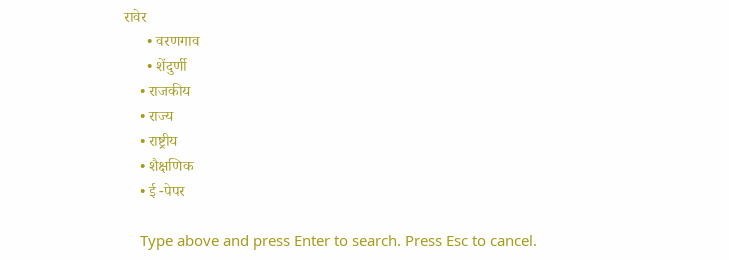रावेर
      • वरणगाव
      • शेंदुर्णी
    • राजकीय
    • राज्य
    • राष्ट्रीय
    • शैक्षणिक
    • ई -पेपर

    Type above and press Enter to search. Press Esc to cancel.